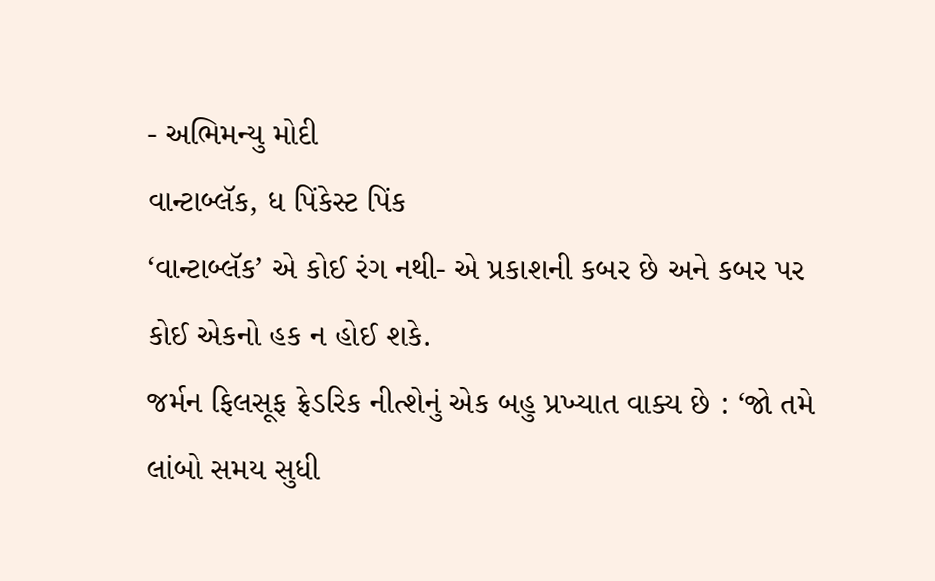- અભિમન્યુ મોદી
વાન્ટાબ્લૅક, ધ પિંકેસ્ટ પિંક
‘વાન્ટાબ્લૅક’ એ કોઈ રંગ નથી- એ પ્રકાશની કબર છે અને કબર પર કોઈ એકનો હક ન હોઈ શકે.
જર્મન ફિલસૂફ ફ્રેડરિક નીત્શેનું એક બહુ પ્રખ્યાત વાક્ય છે : ‘જો તમે લાંબો સમય સુધી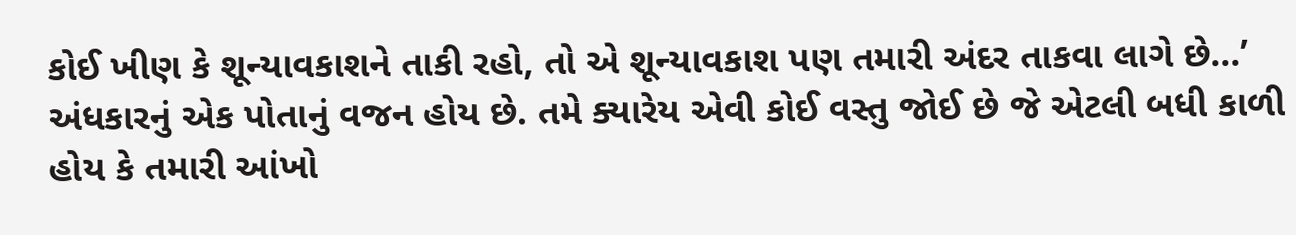કોઈ ખીણ કે શૂન્યાવકાશને તાકી રહો, તો એ શૂન્યાવકાશ પણ તમારી અંદર તાકવા લાગે છે...’
અંધકારનું એક પોતાનું વજન હોય છે. તમે ક્યારેય એવી કોઈ વસ્તુ જોઈ છે જે એટલી બધી કાળી હોય કે તમારી આંખો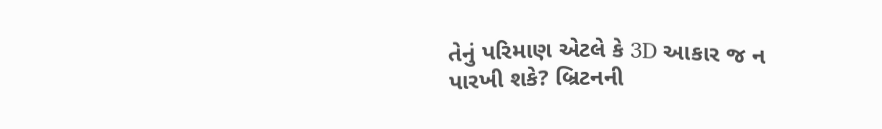તેનું પરિમાણ એટલે કે 3D આકાર જ ન પારખી શકે? બ્રિટનની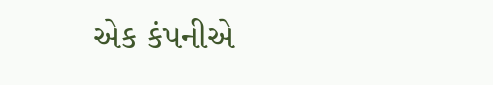એક કંપનીએ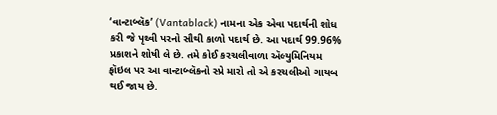‘વાન્ટાબ્લૅક’ (Vantablack) નામના એક એવા પદાર્થની શોધ કરી જે પૃથ્વી પરનો સૌથી કાળો પદાર્થ છે. આ પદાર્થ 99.96% પ્રકાશને શોષી લે છે. તમે કોઈ કરચલીવાળા ઍલ્યુમિનિયમ ફૉઇલ પર આ વાન્ટાબ્લૅકનો સ્પ્રે મારો તો એ કરચલીઓ ગાયબ થઈ જાય છે.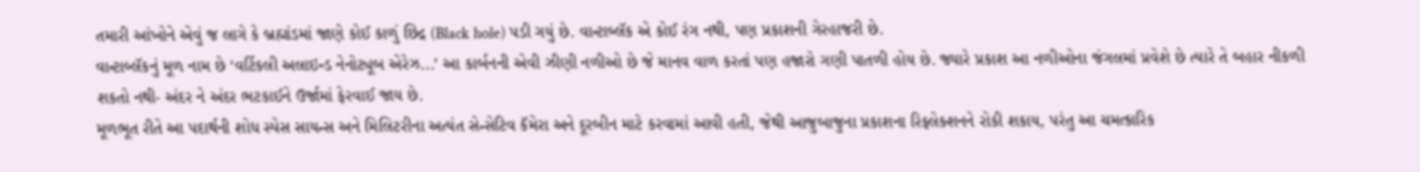તમારી આંખોને એવું જ લાગે કે બ્રહ્માંડમાં જાણે કોઈ કાળું છિદ્ર (Black hole) પડી ગયું છે. વાન્ટાબ્લૅક એ કોઈ રંગ નથી, પણ પ્રકાશની ગેરહાજરી છે.
વાન્ટાબ્લૅકનું મૂળ નામ છે ‘વર્ટિકલી અલાઇન્ડ નેનોટ્યૂબ એરેઝ...’ આ કાર્બનની એવી ઝીણી નળીઓ છે જે માનવ વાળ કરતાં પણ હજારો ગણી પાતળી હોય છે. જ્યારે પ્રકાશ આ નળીઓના જંગલમાં પ્રવેશે છે ત્યારે તે બહાર નીકળી શકતો નથી- અંદર ને અંદર ભટકાઈને ઉર્જામાં ફેરવાઈ જાય છે.
મૂળભૂત રીતે આ પદાર્થની શોધ સ્પેસ સાયન્સ અને મિલિટરીના અત્યંત સેન્સેટિવ કૅમેરા અને દૂરબીન માટે કરવામાં આવી હતી, જેથી આજુબાજુના પ્રકાશના રિફ્લેક્શનને રોકી શકાય, પરંતુ આ ચમત્કારિક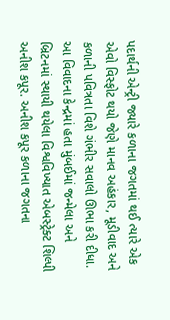પદાર્થની એન્ટ્રી જ્યારે કળાના જગતમાં થઈ ત્યારે એક એવો વિસ્ફોટ થયો જેણે માનવ અહંકાર, મૂડીવાદ અને કળાની પવિત્રતા વિશે ગંભીર સવાલો ઊભા કરી દીધા.
આ વિવાદના કેન્દ્રમાં હતા મુંબઈમાં જન્મેલા અને બ્રિટનમાં સ્થાયી થયેલા વિશ્વવિખ્યાત એબસ્ટ્રેક્ટ શિલ્પી અનીશ કપૂર. અનીશ કપૂર કળાના જગતના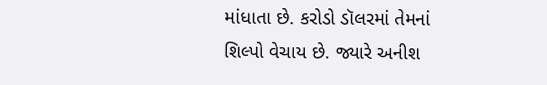માંધાતા છે. કરોડો ડૉલરમાં તેમનાં શિલ્પો વેચાય છે. જ્યારે અનીશ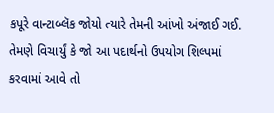કપૂરે વાન્ટાબ્લૅક જોયો ત્યારે તેમની આંખો અંજાઈ ગઈ. તેમણે વિચાર્યું કે જો આ પદાર્થનો ઉપયોગ શિલ્પમાં કરવામાં આવે તો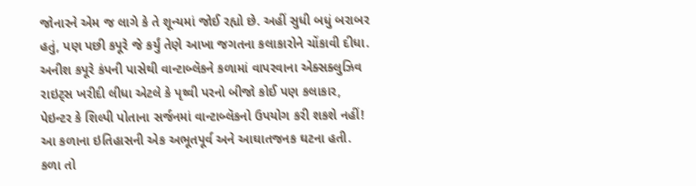જોનારને એમ જ લાગે કે તે શૂન્યમાં જોઈ રહ્યો છે. અહીં સુધી બધું બરાબર હતું, પણ પછી કપૂરે જે કર્યું તેણે આખા જગતના કલાકારોને ચોંકાવી દીધા.
અનીશ કપૂરે કંપની પાસેથી વાન્ટાબ્લૅકને કળામાં વાપરવાના એક્સક્લુઝિવ રાઇટ્સ ખરીદી લીધા એટલે કે પૃથ્વી પરનો બીજો કોઈ પણ કલાકાર, પેઇન્ટર કે શિલ્પી પોતાના સર્જનમાં વાન્ટાબ્લૅકનો ઉપયોગ કરી શકશે નહીં!
આ કળાના ઇતિહાસની એક અભૂતપૂર્વ અને આઘાતજનક ઘટના હતી. કળા તો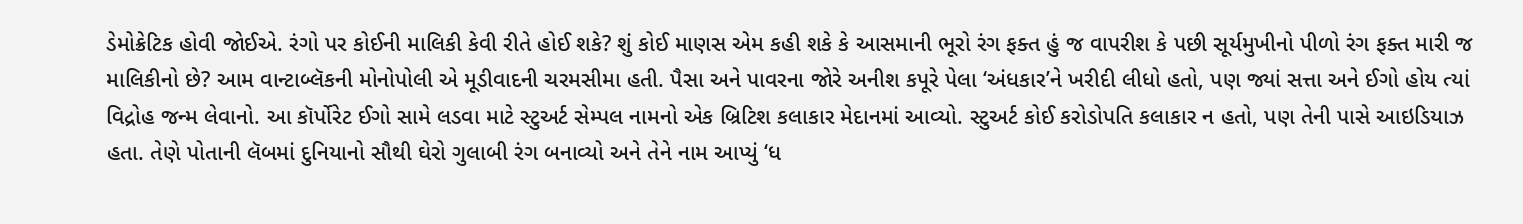ડેમોક્રેટિક હોવી જોઈએ. રંગો પર કોઈની માલિકી કેવી રીતે હોઈ શકે? શું કોઈ માણસ એમ કહી શકે કે આસમાની ભૂરો રંગ ફક્ત હું જ વાપરીશ કે પછી સૂર્યમુખીનો પીળો રંગ ફક્ત મારી જ માલિકીનો છે? આમ વાન્ટાબ્લૅકની મોનોપોલી એ મૂડીવાદની ચરમસીમા હતી. પૈસા અને પાવરના જોરે અનીશ કપૂરે પેલા ‘અંધકાર’ને ખરીદી લીધો હતો, પણ જ્યાં સત્તા અને ઈગો હોય ત્યાં વિદ્રોહ જન્મ લેવાનો. આ કૉર્પોરેટ ઈગો સામે લડવા માટે સ્ટુઅર્ટ સેમ્પલ નામનો એક બ્રિટિશ કલાકાર મેદાનમાં આવ્યો. સ્ટુઅર્ટ કોઈ કરોડોપતિ કલાકાર ન હતો, પણ તેની પાસે આઇડિયાઝ હતા. તેણે પોતાની લૅબમાં દુનિયાનો સૌથી ઘેરો ગુલાબી રંગ બનાવ્યો અને તેને નામ આપ્યું ‘ધ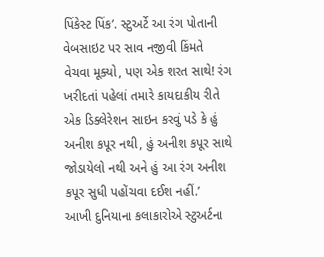પિંકેસ્ટ પિંક’. સ્ટુઅર્ટે આ રંગ પોતાની વેબસાઇટ પર સાવ નજીવી કિંમતે વેચવા મૂક્યો, પણ એક શરત સાથે! રંગ ખરીદતાં પહેલાં તમારે કાયદાકીય રીતે એક ડિક્લેરેશન સાઇન કરવું પડે કે હું અનીશ કપૂર નથી, હું અનીશ કપૂર સાથે જોડાયેલો નથી અને હું આ રંગ અનીશ કપૂર સુધી પહોંચવા દઈશ નહીં.’
આખી દુનિયાના કલાકારોએ સ્ટુઅર્ટના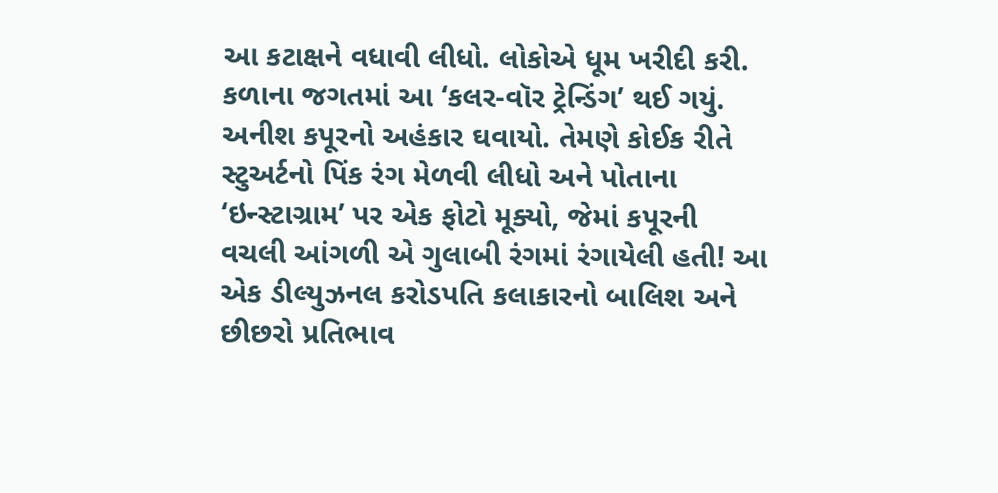આ કટાક્ષને વધાવી લીધો. લોકોએ ધૂમ ખરીદી કરી. કળાના જગતમાં આ ‘કલર-વૉર ટ્રેન્ડિંગ’ થઈ ગયું. અનીશ કપૂરનો અહંકાર ઘવાયો. તેમણે કોઈક રીતે સ્ટુઅર્ટનો પિંક રંગ મેળવી લીધો અને પોતાના ‘ઇન્સ્ટાગ્રામ’ પર એક ફોટો મૂક્યો, જેમાં કપૂરની વચલી આંગળી એ ગુલાબી રંગમાં રંગાયેલી હતી! આ એક ડીલ્યુઝનલ કરોડપતિ કલાકારનો બાલિશ અને છીછરો પ્રતિભાવ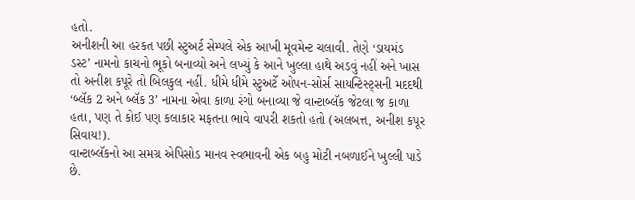હતો.
અનીશની આ હરકત પછી સ્ટુઅર્ટ સેમ્પલે એક આખી મૂવમેન્ટ ચલાવી. તેણે ‘ડાયમંડ ડસ્ટ’ નામનો કાચનો ભૂકો બનાવ્યો અને લખ્યું કે આને ખુલ્લા હાથે અડવું નહીં અને ખાસ તો અનીશ કપૂરે તો બિલકુલ નહીં. ધીમે ધીમે સ્ટુઅર્ટે ઓપન-સોર્સ સાયન્ટિસ્ટ્સની મદદથી ‘બ્લૅક 2 અને બ્લૅક 3’ નામના એવા કાળા રંગો બનાવ્યા જે વાન્ટાબ્લૅક જેટલા જ કાળા હતા, પણ તે કોઈ પણ કલાકાર મફતના ભાવે વાપરી શકતો હતો (અલબત્ત, અનીશ કપૂર સિવાય!).
વાન્ટાબ્લૅકનો આ સમગ્ર એપિસોડ માનવ સ્વભાવની એક બહુ મોટી નબળાઈને ખુલ્લી પાડે છે.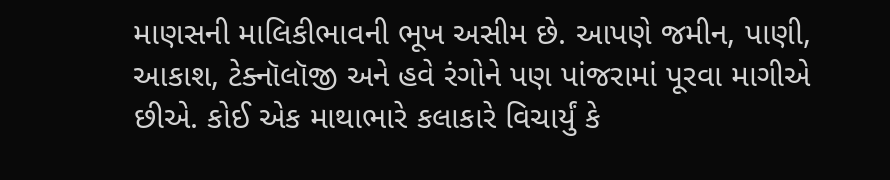માણસની માલિકીભાવની ભૂખ અસીમ છે. આપણે જમીન, પાણી, આકાશ, ટેક્નૉલૉજી અને હવે રંગોને પણ પાંજરામાં પૂરવા માગીએ છીએ. કોઈ એક માથાભારે કલાકારે વિચાર્યું કે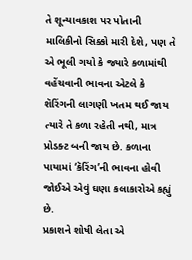તે શૂન્યાવકાશ પર પોતાની માલિકીનો સિક્કો મારી દેશે, પણ તે એ ભૂલી ગયો કે જ્યારે કળામાંથી વહેંચવાની ભાવના એટલે કે શૅરિંગની લાગણી ખતમ થઈ જાય ત્યારે તે કળા રહેતી નથી, માત્ર પ્રોડક્ટ બની જાય છે. કળાના પાયામાં ‘કૅરિંગ’ની ભાવના હોવી જોઈએ એવું ઘણા કલાકારોએ કહ્યું છે.
પ્રકાશને શોષી લેતા એ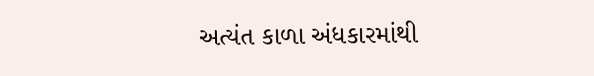અત્યંત કાળા અંધકારમાંથી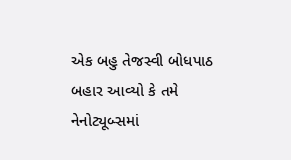એક બહુ તેજસ્વી બોધપાઠ બહાર આવ્યો કે તમે નેનોટ્યૂબ્સમાં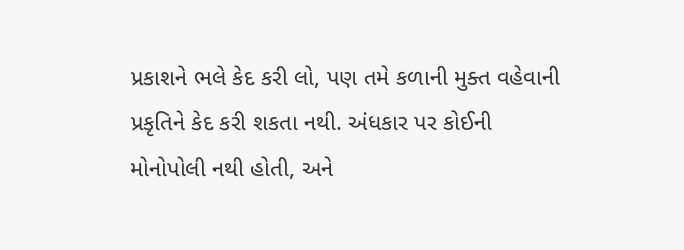પ્રકાશને ભલે કેદ કરી લો, પણ તમે કળાની મુક્ત વહેવાની પ્રકૃતિને કેદ કરી શકતા નથી. અંધકાર પર કોઈની મોનોપોલી નથી હોતી, અને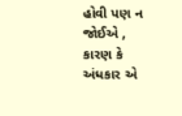હોવી પણ ન જોઈએ , કારણ કે અંધકાર એ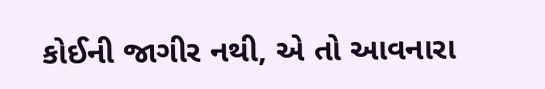કોઈની જાગીર નથી, એ તો આવનારા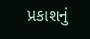પ્રકાશનું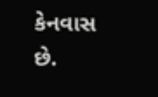કેનવાસ છે.